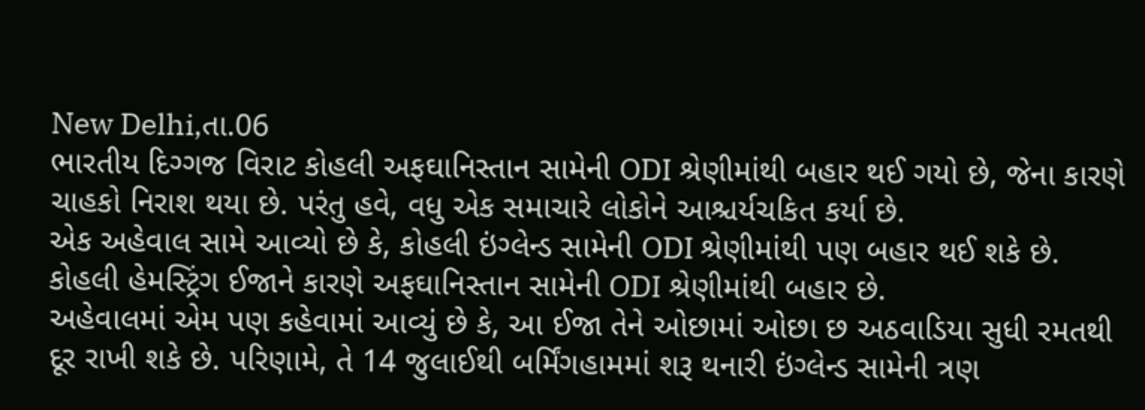New Delhi,તા.06
ભારતીય દિગ્ગજ વિરાટ કોહલી અફઘાનિસ્તાન સામેની ODI શ્રેણીમાંથી બહાર થઈ ગયો છે, જેના કારણે ચાહકો નિરાશ થયા છે. પરંતુ હવે, વધુ એક સમાચારે લોકોને આશ્ચર્યચકિત કર્યા છે.
એક અહેવાલ સામે આવ્યો છે કે, કોહલી ઇંગ્લેન્ડ સામેની ODI શ્રેણીમાંથી પણ બહાર થઈ શકે છે. કોહલી હેમસ્ટ્રિંગ ઈજાને કારણે અફઘાનિસ્તાન સામેની ODI શ્રેણીમાંથી બહાર છે.
અહેવાલમાં એમ પણ કહેવામાં આવ્યું છે કે, આ ઈજા તેને ઓછામાં ઓછા છ અઠવાડિયા સુધી રમતથી દૂર રાખી શકે છે. પરિણામે, તે 14 જુલાઈથી બર્મિંગહામમાં શરૂ થનારી ઇંગ્લેન્ડ સામેની ત્રણ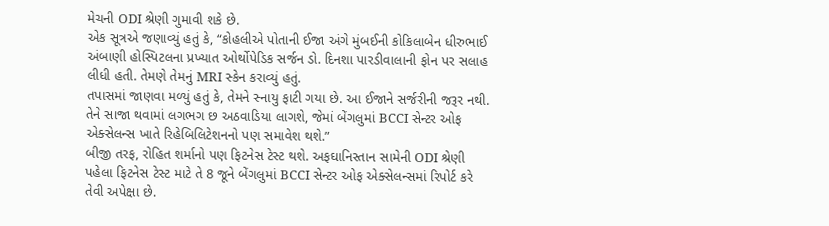મેચની ODI શ્રેણી ગુમાવી શકે છે.
એક સૂત્રએ જણાવ્યું હતું કે, “કોહલીએ પોતાની ઈજા અંગે મુંબઈની કોકિલાબેન ધીરુભાઈ અંબાણી હોસ્પિટલના પ્રખ્યાત ઓર્થોપેડિક સર્જન ડો. દિનશા પારડીવાલાની ફોન પર સલાહ લીધી હતી. તેમણે તેમનું MRI સ્કેન કરાવ્યું હતું.
તપાસમાં જાણવા મળ્યું હતું કે, તેમને સ્નાયુ ફાટી ગયા છે. આ ઈજાને સર્જરીની જરૂર નથી. તેને સાજા થવામાં લગભગ છ અઠવાડિયા લાગશે, જેમાં બેંગલુમાં BCCI સેન્ટર ઓફ એક્સેલન્સ ખાતે રિહેબિલિટેશનનો પણ સમાવેશ થશે.”
બીજી તરફ, રોહિત શર્માનો પણ ફિટનેસ ટેસ્ટ થશે. અફઘાનિસ્તાન સામેની ODI શ્રેણી પહેલા ફિટનેસ ટેસ્ટ માટે તે 8 જૂને બેંગલુમાં BCCI સેન્ટર ઓફ એક્સેલન્સમાં રિપોર્ટ કરે તેવી અપેક્ષા છે.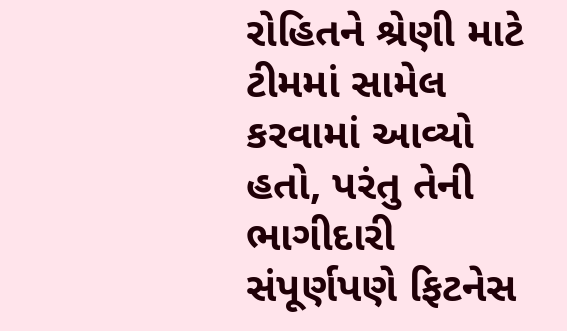રોહિતને શ્રેણી માટે ટીમમાં સામેલ કરવામાં આવ્યો હતો, પરંતુ તેની ભાગીદારી સંપૂર્ણપણે ફિટનેસ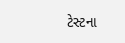ટેસ્ટના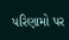પરિણામો પર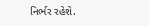નિર્ભર રહેશે.